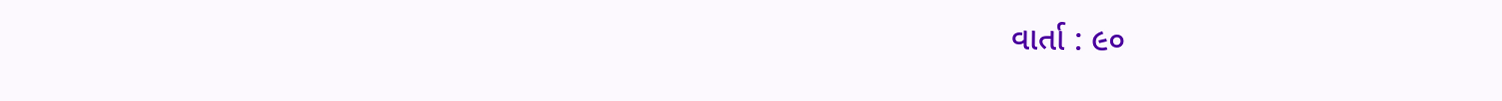વાર્તા : ૯૦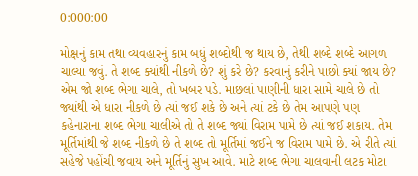0:000:00

મોક્ષનું કામ તથા વ્યવહારનું કામ બધું શબ્દોથી જ થાય છે, તેથી શબ્દે શબ્દે આગળ ચાલ્યા જવું. તે શબ્દ ક્યાંથી નીકળે છે? શું કરે છે? કરવાનું કરીને પાછો ક્યાં જાય છે? એમ જો શબ્દ ભેગા ચાલે, તો ખબર પડે. માછલાં પાણીની ધારા સામે ચાલે છે તો જ્યાંથી એ ધારા નીકળે છે ત્યાં જઈ શકે છે અને ત્યાં ટકે છે તેમ આપણે પણ કહેનારાના શબ્દ ભેગા ચાલીએ તો તે શબ્દ જ્યાં વિરામ પામે છે ત્યાં જઈ શકાય. તેમ મૂર્તિમાંથી જે શબ્દ નીકળે છે તે શબ્દ તો મૂર્તિમાં જઈને જ વિરામ પામે છે. એ રીતે ત્યાં સહેજે પહોંચી જવાય અને મૂર્તિનું સુખ આવે. માટે શબ્દ ભેગા ચાલવાની લટક મોટા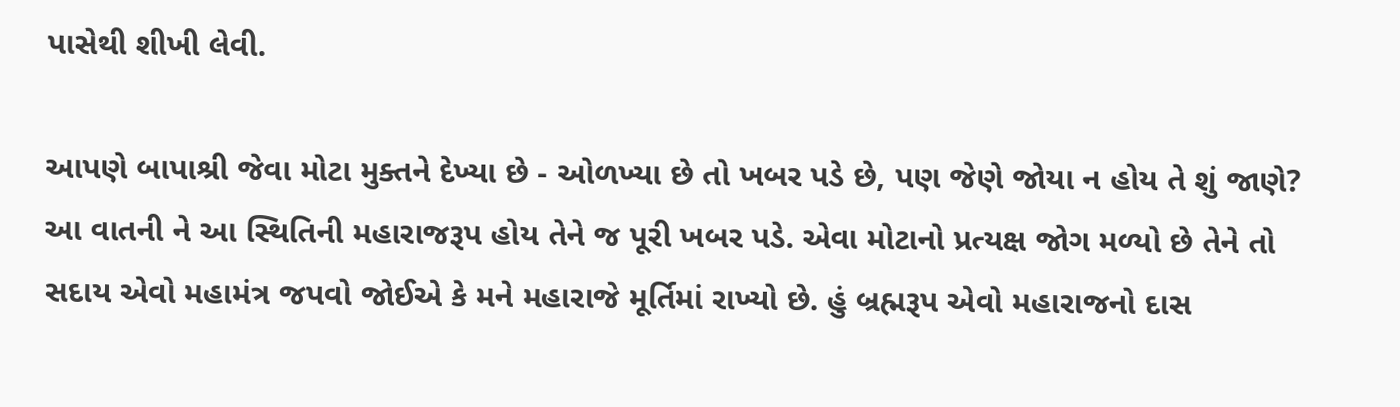પાસેથી શીખી લેવી.

આપણે બાપાશ્રી જેવા મોટા મુક્તને દેખ્યા છે - ઓળખ્યા છે તો ખબર પડે છે, પણ જેણે જોયા ન હોય તે શું જાણે? આ વાતની ને આ સ્થિતિની મહારાજરૂપ હોય તેને જ પૂરી ખબર પડે. એવા મોટાનો પ્રત્યક્ષ જોગ મળ્યો છે તેને તો સદાય એવો મહામંત્ર જપવો જોઈએ કે મને મહારાજે મૂર્તિમાં રાખ્યો છે. હું બ્રહ્મરૂપ એવો મહારાજનો દાસ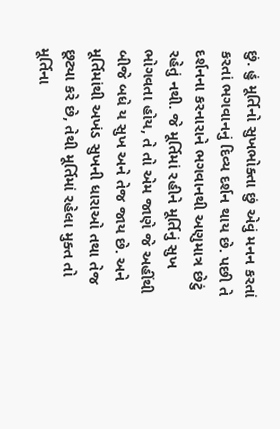છું. હું મૂર્તિનો સુખભોક્તા છું એવું મનન કરતાં કરતાં ભગવાનનું દિવ્ય દર્શન થાય છે. પછી તે દર્શનના કરનારાને ભગવાનથી અણુમાત્ર છેટું રહેતું નથી. જે મૂર્તિમાં રહીને મૂર્તિનું સુખ ભોગવતા હોય, તે તો એમ જાણે જે અહીંથી બીજે બધે ય સુખ અને તેજ જાય છે. અને મૂર્તિમાંથી અખંડ સુખની ધારાઓ તથા તેજ છૂટ્યા કરે છે, તેથી મૂર્તિમાં રહેલા મુક્ત તો મૂર્તિના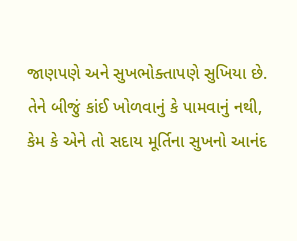જાણપણે અને સુખભોક્તાપણે સુખિયા છે. તેને બીજું કાંઈ ખોળવાનું કે પામવાનું નથી, કેમ કે એને તો સદાય મૂર્તિના સુખનો આનંદ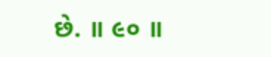છે. ॥ ૯૦ ॥